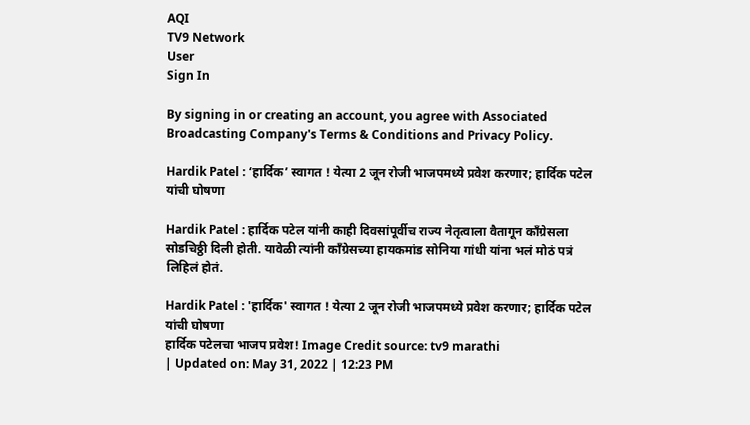AQI
TV9 Network
User
Sign In

By signing in or creating an account, you agree with Associated Broadcasting Company's Terms & Conditions and Privacy Policy.

Hardik Patel : ‘हार्दिक’ स्वागत ! येत्या 2 जून रोजी भाजपमध्ये प्रवेश करणार; हार्दिक पटेल यांची घोषणा

Hardik Patel : हार्दिक पटेल यांनी काही दिवसांपूर्वीच राज्य नेतृत्वाला वैतागून काँग्रेसला सोडचिठ्ठी दिली होती. यावेळी त्यांनी काँग्रेसच्या हायकमांड सोनिया गांधी यांना भलं मोठं पत्रं लिहिलं होतं.

Hardik Patel : 'हार्दिक' स्वागत ! येत्या 2 जून रोजी भाजपमध्ये प्रवेश करणार; हार्दिक पटेल यांची घोषणा
हार्दिक पटेलचा भाजप प्रवेश! Image Credit source: tv9 marathi
| Updated on: May 31, 2022 | 12:23 PM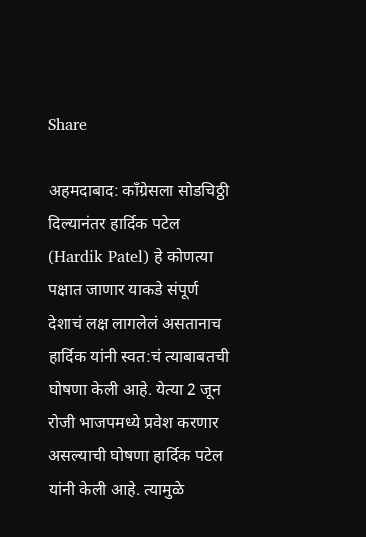Share

अहमदाबाद: काँग्रेसला सोडचिठ्ठी दिल्यानंतर हार्दिक पटेल  (Hardik Patel) हे कोणत्या पक्षात जाणार याकडे संपूर्ण देशाचं लक्ष लागलेलं असतानाच हार्दिक यांनी स्वत:चं त्याबाबतची घोषणा केली आहे. येत्या 2 जून रोजी भाजपमध्ये प्रवेश करणार असल्याची घोषणा हार्दिक पटेल यांनी केली आहे. त्यामुळे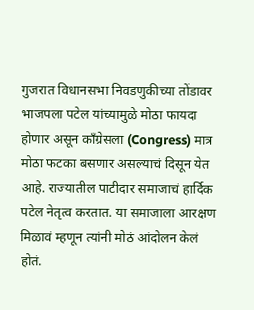गुजरात विधानसभा निवडणुकीच्या तोंडावर भाजपला पटेल यांच्यामुळे मोठा फायदा होणार असून काँग्रेसला (Congress) मात्र मोठा फटका बसणार असल्याचं दिसून येत आहे. राज्यातील पाटीदार समाजाचं हार्दिक पटेल नेतृत्व करतात. या समाजाला आरक्षण मिळावं म्हणून त्यांनी मोठं आंदोलन केलं होतं.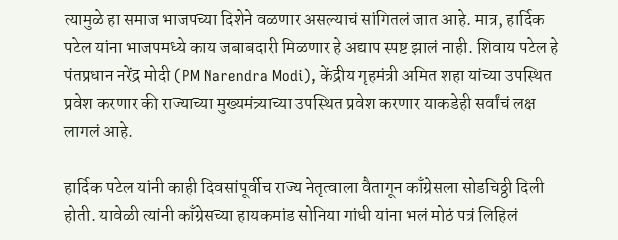त्यामुळे हा समाज भाजपच्या दिशेने वळणार असल्याचं सांगितलं जात आहे. मात्र, हार्दिक पटेल यांना भाजपमध्ये काय जबाबदारी मिळणार हे अद्याप स्पष्ट झालं नाही. शिवाय पटेल हे पंतप्रधान नरेंद्र मोदी (PM Narendra Modi), केंद्रीय गृहमंत्री अमित शहा यांच्या उपस्थित प्रवेश करणार की राज्याच्या मुख्यमंत्र्याच्या उपस्थित प्रवेश करणार याकडेही सर्वांचं लक्ष लागलं आहे.

हार्दिक पटेल यांनी काही दिवसांपूर्वीच राज्य नेतृत्वाला वैतागून काँग्रेसला सोडचिठ्ठी दिली होती. यावेळी त्यांनी काँग्रेसच्या हायकमांड सोनिया गांधी यांना भलं मोठं पत्रं लिहिलं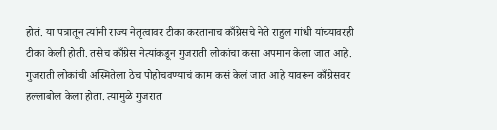होतं. या पत्रातून त्यांनी राज्य नेतृत्वावर टीका करतानाच काँग्रेसचे नेते राहुल गांधी यांच्यावरही टीका केली होती. तसेच काँग्रेस नेत्यांकडून गुजराती लोकांचा कसा अपमान केला जात आहे. गुजराती लोकांची अस्मितेला ठेच पोहोचवण्याचं काम कसं केलं जात आहे यावरून काँग्रेसवर हल्लाबोल केला होता. त्यामुळे गुजरात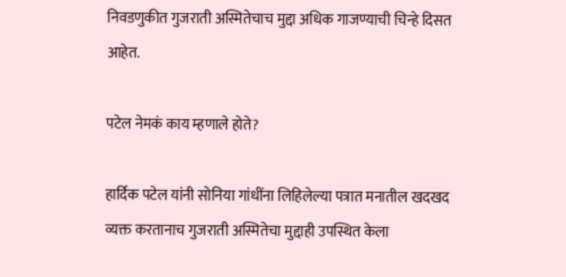निवडणुकीत गुजराती अस्मितेचाच मुद्दा अधिक गाजण्याची चिन्हे दिसत आहेत.

पटेल नेमकं काय म्हणाले होते?

हार्दिक पटेल यांनी सोनिया गांधींना लिहिलेल्या पत्रात मनातील खदखद व्यक्त करतानाच गुजराती अस्मितेचा मुद्दाही उपस्थित केला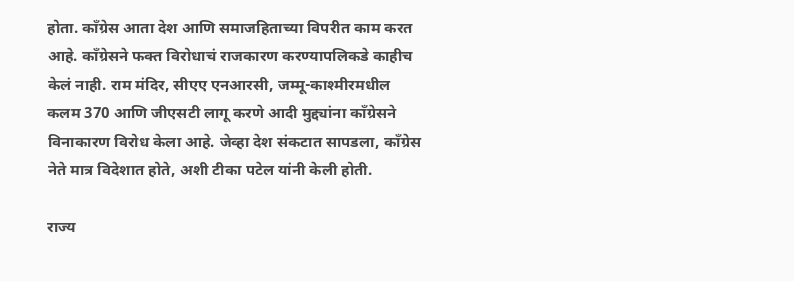होता. काँग्रेस आता देश आणि समाजहिताच्या विपरीत काम करत आहे. काँग्रेसने फक्त विरोधाचं राजकारण करण्यापलिकडे काहीच केलं नाही. राम मंदिर, सीएए एनआरसी, जम्मू-काश्मीरमधील कलम 370 आणि जीएसटी लागू करणे आदी मुद्द्यांना काँग्रेसने विनाकारण विरोध केला आहे. जेव्हा देश संकटात सापडला, काँग्रेस नेते मात्र विदेशात होते, अशी टीका पटेल यांनी केली होती.

राज्य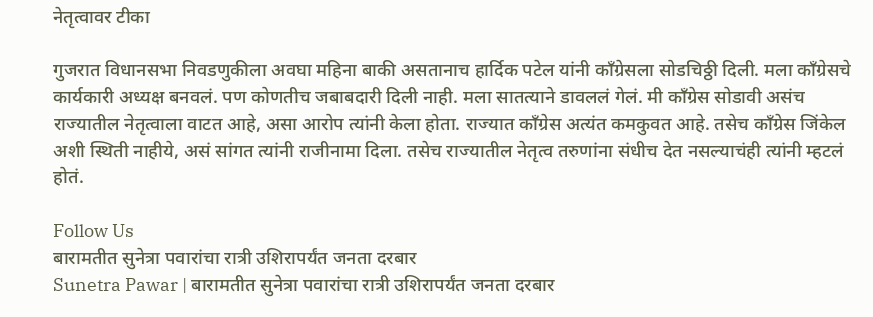नेतृत्वावर टीका

गुजरात विधानसभा निवडणुकीला अवघा महिना बाकी असतानाच हार्दिक पटेल यांनी काँग्रेसला सोडचिठ्ठी दिली. मला काँग्रेसचे कार्यकारी अध्यक्ष बनवलं. पण कोणतीच जबाबदारी दिली नाही. मला सातत्याने डावललं गेलं. मी काँग्रेस सोडावी असंच राज्यातील नेतृत्वाला वाटत आहे, असा आरोप त्यांनी केला होता. राज्यात काँग्रेस अत्यंत कमकुवत आहे. तसेच काँग्रेस जिंकेल अशी स्थिती नाहीये, असं सांगत त्यांनी राजीनामा दिला. तसेच राज्यातील नेतृत्व तरुणांना संधीच देत नसल्याचंही त्यांनी म्हटलं होतं.

Follow Us
बारामतीत सुनेत्रा पवारांचा रात्री उशिरापर्यंत जनता दरबार
Sunetra Pawar | बारामतीत सुनेत्रा पवारांचा रात्री उशिरापर्यंत जनता दरबार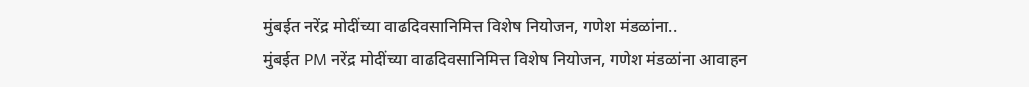मुंबईत नरेंद्र मोदींच्या वाढदिवसानिमित्त विशेष नियोजन, गणेश मंडळांना..
मुंबईत PM नरेंद्र मोदींच्या वाढदिवसानिमित्त विशेष नियोजन, गणेश मंडळांना आवाहन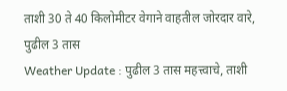ताशी 30 ते 40 किलोमीटर वेगाने वाहतील जोरदार वारे, पुढील 3 तास
Weather Update : पुढील 3 तास महत्त्वाचे, ताशी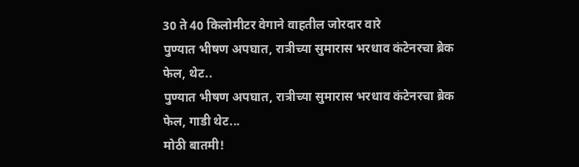30 ते 40 किलोमीटर वेगाने वाहतील जोरदार वारे
पुण्यात भीषण अपघात, रात्रीच्या सुमारास भरधाव कंटेनरचा ब्रेक फेल, थेट..
पुण्यात भीषण अपघात, रात्रीच्या सुमारास भरधाव कंटेनरचा ब्रेक फेल, गाडी थेट...
मोठी बातमी!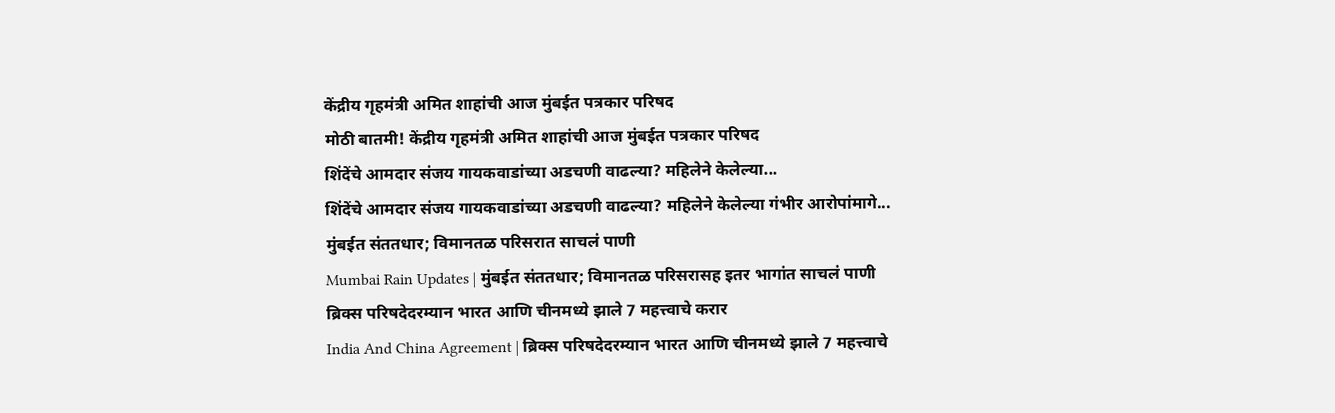केंद्रीय गृहमंत्री अमित शाहांची आज मुंबईत पत्रकार परिषद
मोठी बातमी! केंद्रीय गृहमंत्री अमित शाहांची आज मुंबईत पत्रकार परिषद
शिंदेंचे आमदार संजय गायकवाडांच्या अडचणी वाढल्या? महिलेने केलेल्या...
शिंदेंचे आमदार संजय गायकवाडांच्या अडचणी वाढल्या? महिलेने केलेल्या गंभीर आरोपांमागे...
मुंबईत संततधार; विमानतळ परिसरात साचलं पाणी
Mumbai Rain Updates | मुंबईत संततधार; विमानतळ परिसरासह इतर भागांत साचलं पाणी
ब्रिक्स परिषदेदरम्यान भारत आणि चीनमध्ये झाले 7 महत्त्वाचे करार
India And China Agreement | ब्रिक्स परिषदेदरम्यान भारत आणि चीनमध्ये झाले 7 महत्त्वाचे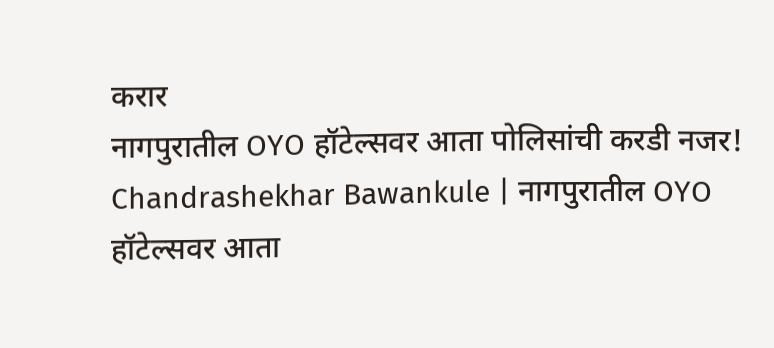करार
नागपुरातील OYO हॉटेल्सवर आता पोलिसांची करडी नजर!
Chandrashekhar Bawankule | नागपुरातील OYO हॉटेल्सवर आता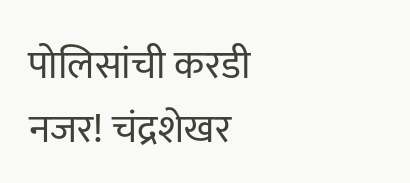पोलिसांची करडी नजर! चंद्रशेखर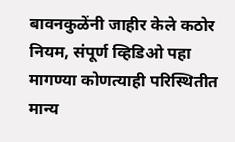बावनकुळेंनी जाहीर केले कठोर नियम, संपूर्ण व्हिडिओ पहा
मागण्या कोणत्याही परिस्थितीत मान्य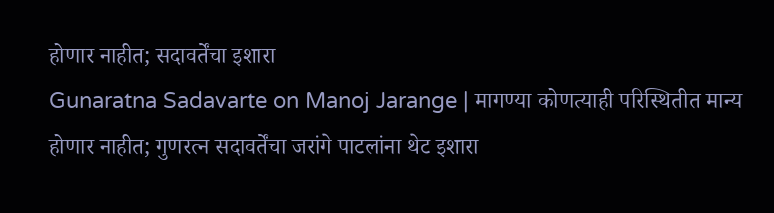होणार नाहीत; सदावर्तेंचा इशारा
Gunaratna Sadavarte on Manoj Jarange | मागण्या कोणत्याही परिस्थितीत मान्य होणार नाहीत; गुणरत्न सदावर्तेंचा जरांगे पाटलांना थेट इशारा